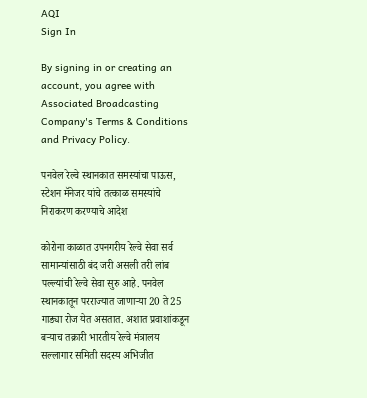AQI
Sign In

By signing in or creating an account, you agree with Associated Broadcasting Company's Terms & Conditions and Privacy Policy.

पनवेल रेल्वे स्थानकात समस्यांचा पाऊस, स्टेशन मॅनेजर यांचे तत्काळ समस्यांचे निराकरण करण्याचे आदेश

कोरोना काळात उपनगरीय रेल्वे सेवा सर्व सामान्यांसाठी बंद जरी असली तरी लांब पल्ल्यांची रेल्वे सेवा सुरु आहे. पनवेल स्थानकातून परराज्यात जाणाऱ्या 20 ते 25 गाड्या रोज येत असतात. अशात प्रवाशांकडून बऱ्याच तक्रारी भारतीय रेल्वे मंत्रालय सल्लागार समिती सदस्य अभिजीत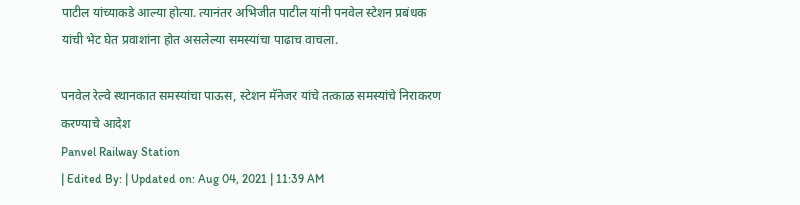पाटील यांच्याकडे आल्या होत्या. त्यानंतर अभिजीत पाटील यांनी पनवेल स्टेशन प्रबंधक यांची भेट घेत प्रवाशांना होत असलेल्या समस्यांचा पाढाच वाचला.

पनवेल रेल्वे स्थानकात समस्यांचा पाऊस, स्टेशन मॅनेजर यांचे तत्काळ समस्यांचे निराकरण करण्याचे आदेश
Panvel Railway Station
| Edited By: | Updated on: Aug 04, 2021 | 11:39 AM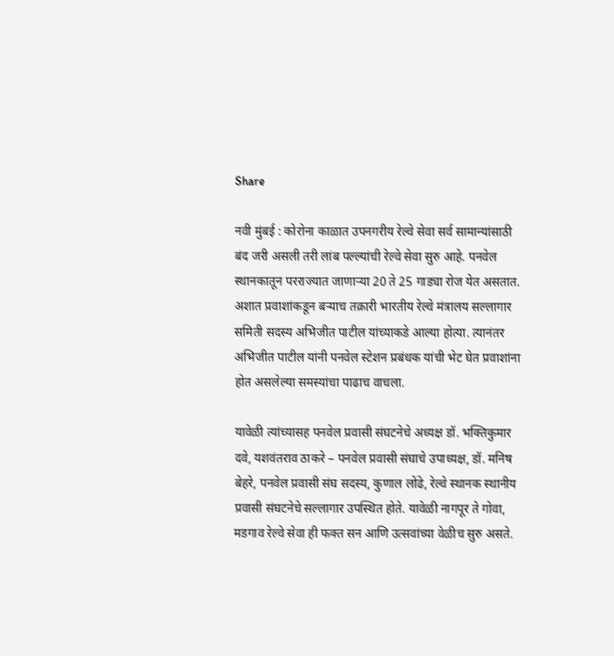Share

नवी मुंबई : कोरोना काळात उपनगरीय रेल्वे सेवा सर्व सामान्यांसाठी बंद जरी असली तरी लांब पल्ल्यांची रेल्वे सेवा सुरु आहे. पनवेल स्थानकातून परराज्यात जाणाऱ्या 20 ते 25 गाड्या रोज येत असतात. अशात प्रवाशांकडून बऱ्याच तक्रारी भारतीय रेल्वे मंत्रालय सल्लागार समिती सदस्य अभिजीत पाटील यांच्याकडे आल्या होत्या. त्यानंतर अभिजीत पाटील यांनी पनवेल स्टेशन प्रबंधक यांची भेट घेत प्रवाशांना होत असलेल्या समस्यांचा पाढाच वाचला.

यावेळी त्यांच्यासह पनवेल प्रवासी संघटनेचे अध्यक्ष डॉ. भक्तिकुमार दवे, यशवंतराव ठाकरे – पनवेल प्रवासी संघाचे उपाध्यक्ष, डॉ. मनिष बेहरे, पनवेल प्रवासी संघ सदस्य, कुणाल लोंढे, रेल्वे स्थानक स्थानीय प्रवासी संघटनेचे सल्लागार उपस्थित होते. यावेळी नागपूर ते गोवा, मडगाव रेल्वे सेवा ही फक्त सन आणि उत्सवांच्या वेळीच सुरु असते.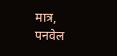मात्र, पनवेल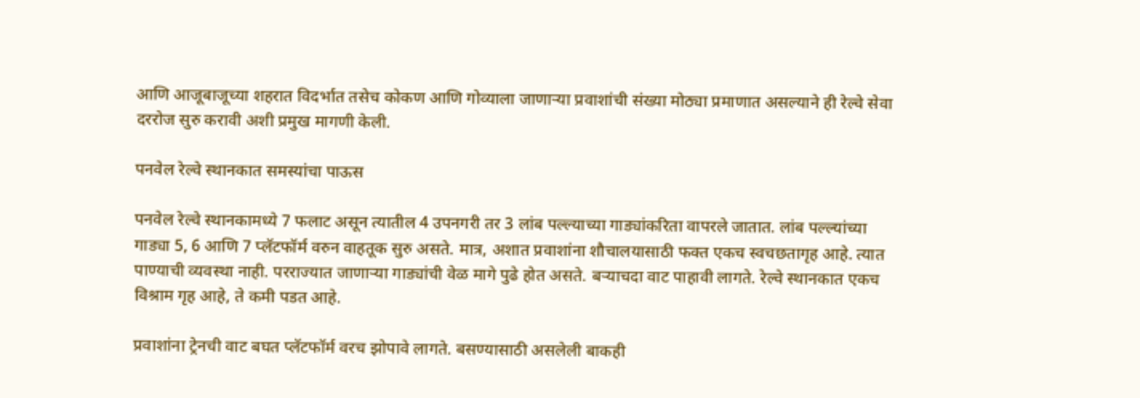आणि आजूबाजूच्या शहरात विदर्भात तसेच कोकण आणि गोव्याला जाणाऱ्या प्रवाशांची संख्या मोठ्या प्रमाणात असल्याने ही रेल्वे सेवा दररोज सुरु करावी अशी प्रमुख मागणी केली.

पनवेल रेल्वे स्थानकात समस्यांचा पाऊस

पनवेल रेल्वे स्थानकामध्ये 7 फलाट असून त्यातील 4 उपनगरी तर 3 लांब पल्ल्याच्या गाड्यांकरिता वापरले जातात. लांब पल्ल्यांच्या गाड्या 5, 6 आणि 7 प्लॅटफॉर्म वरुन वाहतूक सुरु असते. मात्र, अशात प्रवाशांना शौचालयासाठी फक्त एकच स्वचछतागृह आहे. त्यात पाण्याची व्यवस्था नाही. परराज्यात जाणाऱ्या गाड्यांची वेळ मागे पुढे होत असते. बऱ्याचदा वाट पाहावी लागते. रेल्वे स्थानकात एकच विश्राम गृह आहे, ते कमी पडत आहे.

प्रवाशांना ट्रेनची वाट बघत प्लॅटफॉर्म वरच झोपावे लागते. बसण्यासाठी असलेली बाकही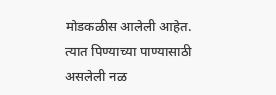मोडकळीस आलेली आहेत. त्यात पिण्याच्या पाण्यासाठी असलेली नळ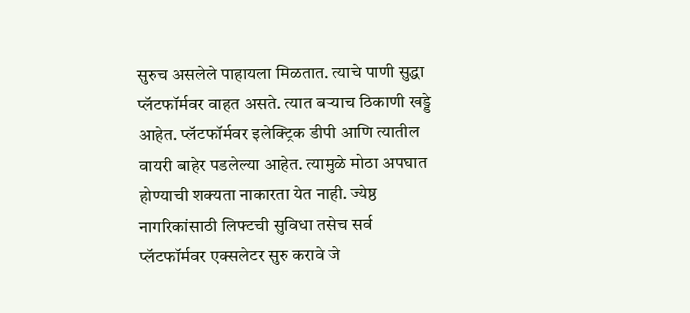सुरुच असलेले पाहायला मिळतात. त्याचे पाणी सुद्धा प्लॅटफॉर्मवर वाहत असते. त्यात बऱ्याच ठिकाणी खड्डे आहेत. प्लॅटफॉर्मवर इलेक्ट्रिक डीपी आणि त्यातील वायरी बाहेर पडलेल्या आहेत. त्यामुळे मोठा अपघात होण्याची शक्यता नाकारता येत नाही. ज्येष्ठ नागरिकांसाठी लिफ्टची सुविधा तसेच सर्व प्लॅटफॉर्मवर एक्सलेटर सुरु करावे जे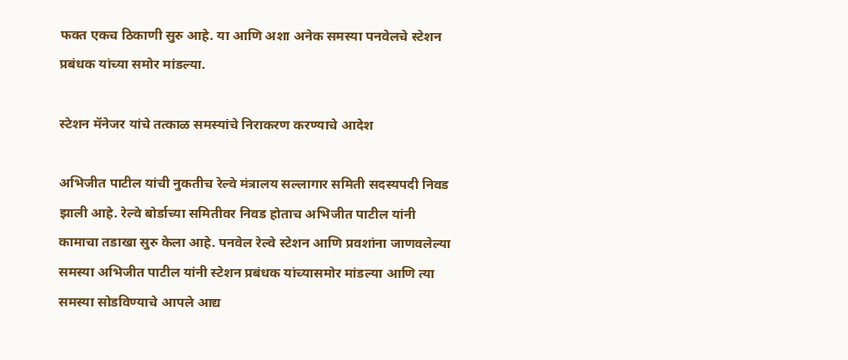फक्त एकच ठिकाणी सुरु आहे. या आणि अशा अनेक समस्या पनवेलचे स्टेशन प्रबंधक यांच्या समोर मांडल्या.

स्टेशन मॅनेजर यांचे तत्काळ समस्यांचे निराकरण करण्याचे आदेश

अभिजीत पाटील यांची नुकतीच रेल्वे मंत्रालय सल्लागार समिती सदस्यपदी निवड झाली आहे. रेल्वे बोर्डाच्या समितीवर निवड होताच अभिजीत पाटील यांनी कामाचा तडाखा सुरु केला आहे. पनवेल रेल्वे स्टेशन आणि प्रवशांना जाणवलेल्या समस्या अभिजीत पाटील यांनी स्टेशन प्रबंधक यांच्यासमोर मांडल्या आणि त्या समस्या सोडविण्याचे आपले आद्य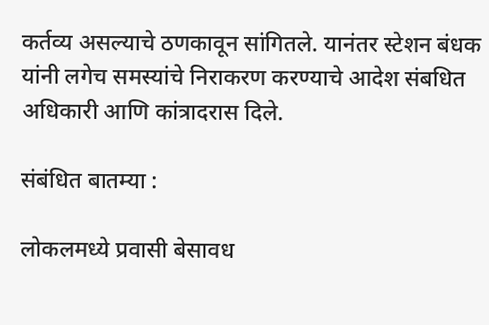कर्तव्य असल्याचे ठणकावून सांगितले. यानंतर स्टेशन बंधक यांनी लगेच समस्यांचे निराकरण करण्याचे आदेश संबधित अधिकारी आणि कांत्रादरास दिले.

संबंधित बातम्या :

लोकलमध्ये प्रवासी बेसावध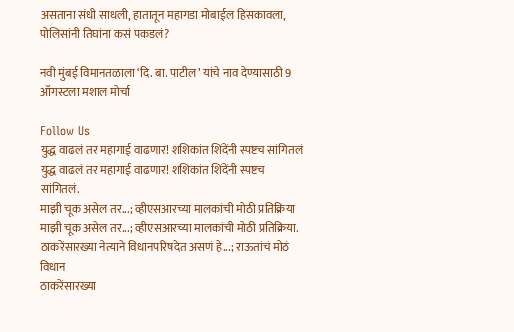असताना संधी साधली, हातातून महागडा मोबाईल हिसकावला, पोलिसांनी तिघांना कसं पकडलं?

नवी मुंबई विमानतळाला ‘दि. बा. पाटील’ यांचे नाव देण्यासाठी 9 ऑगस्टला मशाल मोर्चा

Follow Us
युद्ध वाढलं तर महागाई वाढणार! शशिकांत शिंदेंनी स्पष्टच सांगितलं
युद्ध वाढलं तर महागाई वाढणार! शशिकांत शिंदेंनी स्पष्टच सांगितलं.
माझी चूक असेल तर...; व्हीएसआरच्या मालकांची मोठी प्रतिक्रिया
माझी चूक असेल तर...; व्हीएसआरच्या मालकांची मोठी प्रतिक्रिया.
ठाकरेंसारख्या नेत्याने विधानपरिषदेत असणं हे...; राऊतांचं मोठं विधान
ठाकरेंसारख्या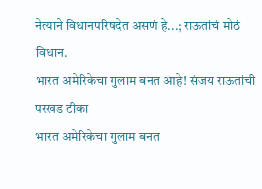नेत्याने विधानपरिषदेत असणं हे...; राऊतांचं मोठं विधान.
भारत अमेरिकेचा गुलाम बनत आहे! संजय राऊतांची परखड टीका
भारत अमेरिकेचा गुलाम बनत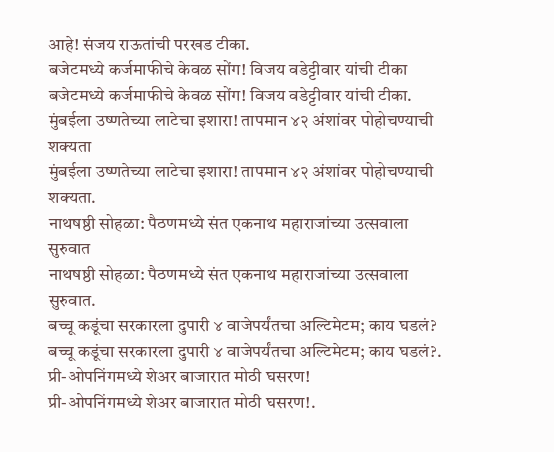आहे! संजय राऊतांची परखड टीका.
बजेटमध्ये कर्जमाफीचे केवळ सोंग! विजय वडेट्टीवार यांची टीका
बजेटमध्ये कर्जमाफीचे केवळ सोंग! विजय वडेट्टीवार यांची टीका.
मुंबईला उष्णतेच्या लाटेचा इशारा! तापमान ४२ अंशांवर पोहोचण्याची शक्यता
मुंबईला उष्णतेच्या लाटेचा इशारा! तापमान ४२ अंशांवर पोहोचण्याची शक्यता.
नाथषष्ठी सोहळा: पैठणमध्ये संत एकनाथ महाराजांच्या उत्सवाला सुरुवात
नाथषष्ठी सोहळा: पैठणमध्ये संत एकनाथ महाराजांच्या उत्सवाला सुरुवात.
बच्चू कडूंचा सरकारला दुपारी ४ वाजेपर्यंतचा अल्टिमेटम; काय घडलं?
बच्चू कडूंचा सरकारला दुपारी ४ वाजेपर्यंतचा अल्टिमेटम; काय घडलं?.
प्री-ओपनिंगमध्ये शेअर बाजारात मोठी घसरण!
प्री-ओपनिंगमध्ये शेअर बाजारात मोठी घसरण!.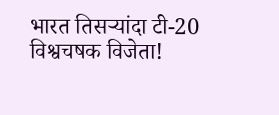भारत तिसऱ्यांदा टी-20 विश्वचषक विजेता!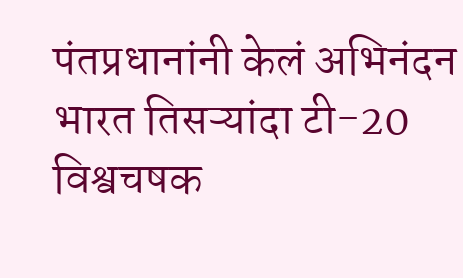पंतप्रधानांनी केलं अभिनंदन
भारत तिसऱ्यांदा टी-20 विश्वचषक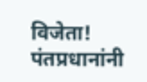विजेता! पंतप्रधानांनी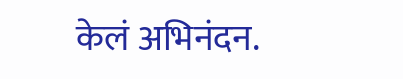केलं अभिनंदन.